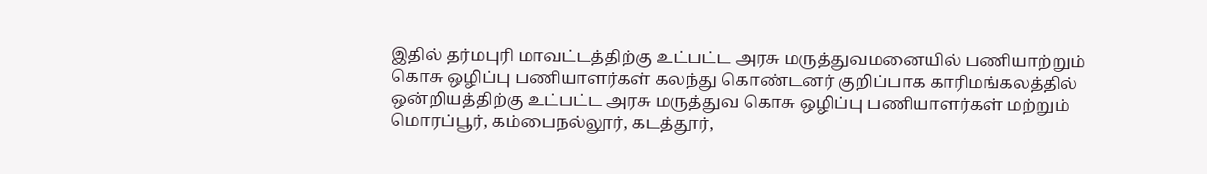இதில் தர்மபுரி மாவட்டத்திற்கு உட்பட்ட அரசு மருத்துவமனையில் பணியாற்றும் கொசு ஒழிப்பு பணியாளர்கள் கலந்து கொண்டனர் குறிப்பாக காரிமங்கலத்தில் ஒன்றியத்திற்கு உட்பட்ட அரசு மருத்துவ கொசு ஒழிப்பு பணியாளர்கள் மற்றும் மொரப்பூர், கம்பைநல்லூர், கடத்தூர்,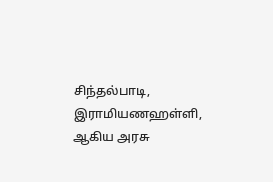சிந்தல்பாடி, இராமியணஹள்ளி, ஆகிய அரசு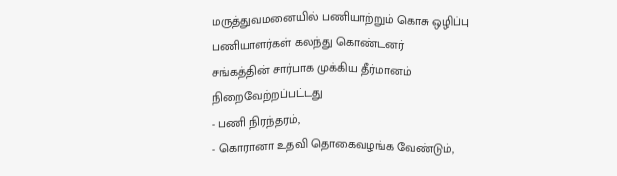மருத்துவமனையில் பணியாற்றும் கொசு ஒழிப்பு பணியாளர்கள் கலந்து கொண்டனர்
சங்கத்தின் சார்பாக முக்கிய தீர்மானம் நிறைவேற்றப்பட்டது
- பணி நிரந்தரம்,
- கொரானா உதவி தொகைவழங்க வேண்டும்,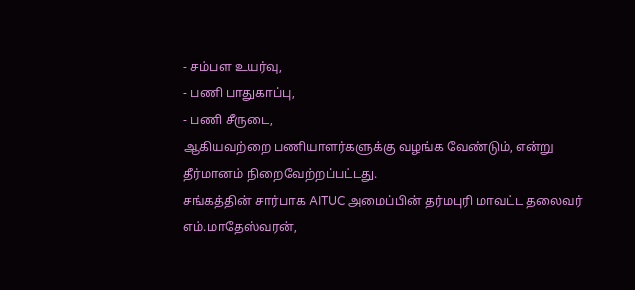- சம்பள உயர்வு,
- பணி பாதுகாப்பு,
- பணி சீருடை,
ஆகியவற்றை பணியாளர்களுக்கு வழங்க வேண்டும், என்று தீர்மானம் நிறைவேற்றப்பட்டது.
சங்கத்தின் சார்பாக AITUC அமைப்பின் தர்மபுரி மாவட்ட தலைவர் எம்.மாதேஸ்வரன்,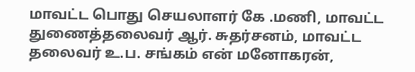மாவட்ட பொது செயலாளர் கே .மணி, மாவட்ட துணைத்தலைவர் ஆர். சுதர்சனம், மாவட்ட தலைவர் உ.ப. சங்கம் என் மனோகரன்,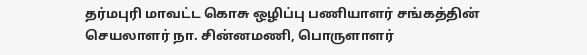தர்மபுரி மாவட்ட கொசு ஒழிப்பு பணியாளர் சங்கத்தின் செயலாளர் நா. சின்னமணி, பொருளாளர்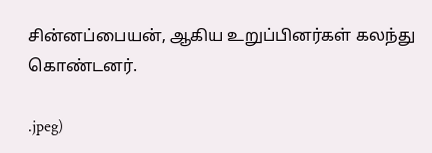சின்னப்பையன், ஆகிய உறுப்பினர்கள் கலந்து கொண்டனர்.

.jpeg)